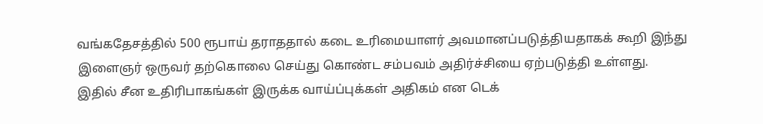வங்கதேசத்தில் 500 ரூபாய் தராததால் கடை உரிமையாளர் அவமானப்படுத்தியதாகக் கூறி இந்து இளைஞர் ஒருவர் தற்கொலை செய்து கொண்ட சம்பவம் அதிர்ச்சியை ஏற்படுத்தி உள்ளது.
இதில் சீன உதிரிபாகங்கள் இருக்க வாய்ப்புக்கள் அதிகம் என டெக்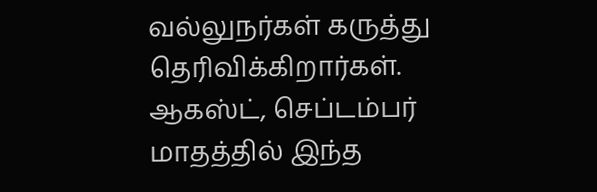வல்லுநர்கள் கருத்து தெரிவிக்கிறார்கள். ஆகஸ்ட், செப்டம்பர் மாதத்தில் இந்த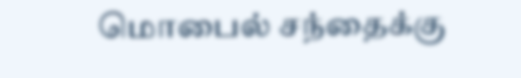மொபைல் சந்தைக்கு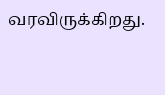வரவிருக்கிறது.